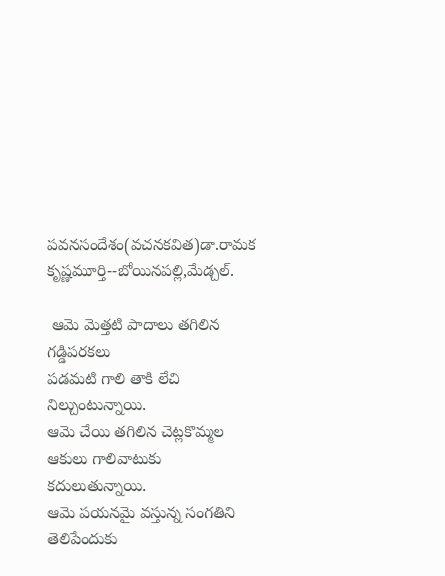పవనసందేశం(వచనకవిత)డా.రామక కృష్ణమూర్తి--బోయినపల్లి,మేడ్చల్.

 ఆమె మెత్తటి పాదాలు తగిలిన‌
గడ్డిపరకలు
పడమటి గాలి తాకి లేచి నిల్చుంటున్నాయి.
ఆమె చేయి తగిలిన‌ చెట్లకొమ్మల
ఆకులు గాలివాటుకు కదులుతున్నాయి.
ఆమె పయనమై వస్తున్న సంగతిని‌
తెలిపేందుకు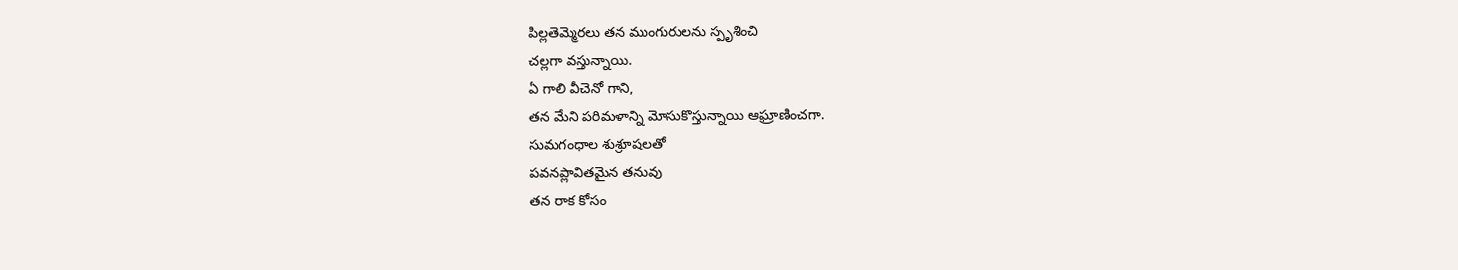పిల్లతెమ్మెరలు తన ముంగురులను స్పృశించి
చల్లగా వస్తున్నాయి.
ఏ గాలి వీచెనో గాని,
తన మేని పరిమళాన్ని మోసుకొస్తున్నాయి ఆఘ్రాణించగా.
సుమగంధాల శుశ్రూషలతో
పవనప్లావితమైన తనువు
తన రాక కోసం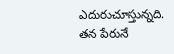ఎదురుచూస్తున్నది.
తన పేరునే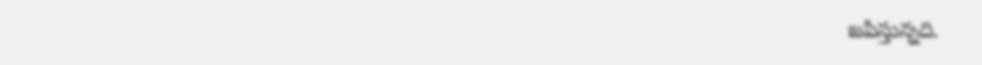జపిస్తున్నది.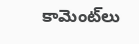కామెంట్‌లు